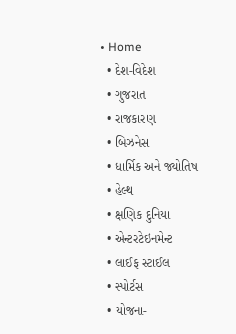• Home
  • દેશ-વિદેશ
  • ગુજરાત
  • રાજકારણ
  • બિઝનેસ
  • ધાર્મિક અને જ્યોતિષ
  • હેલ્થ
  • ક્ષણિક દુનિયા
  • એન્ટરટેઇનમેન્ટ
  • લાઈફ સ્ટાઈલ
  • સ્પોર્ટસ
  • યોજના-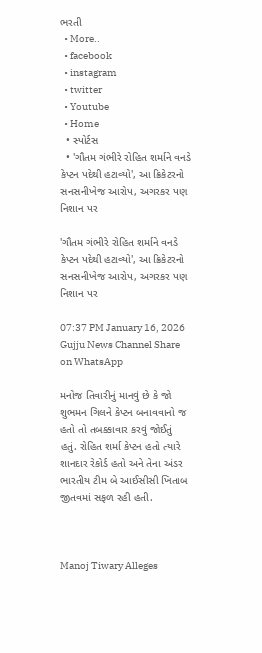ભરતી
  • More..
  • facebook
  • instagram
  • twitter
  • Youtube
  • Home
  • સ્પોર્ટસ
  • 'ગૌતમ ગંભીરે રોહિત શર્માને વનડે કેપ્ટન પદેથી હટાવ્યો', આ ક્રિકેટરનો સનસનીખેજ આરોપ, અગરકર પણ નિશાન પર

'ગૌતમ ગંભીરે રોહિત શર્માને વનડે કેપ્ટન પદેથી હટાવ્યો', આ ક્રિકેટરનો સનસનીખેજ આરોપ, અગરકર પણ નિશાન પર

07:37 PM January 16, 2026 Gujju News Channel Share on WhatsApp

મનોજ તિવારીનું માનવું છે કે જો શુભમન ગિલને કેપ્ટન બનાવવાનો જ હતો તો તબક્કાવાર કરવું જોઈતું હતું. રોહિત શર્મા કેપ્ટન હતો ત્યારે શાનદાર રેકોર્ડ હતો અને તેના અંડર ભારતીય ટીમ બે આઈસીસી ખિતાબ જીતવમાં સફળ રહી હતી.



Manoj Tiwary Alleges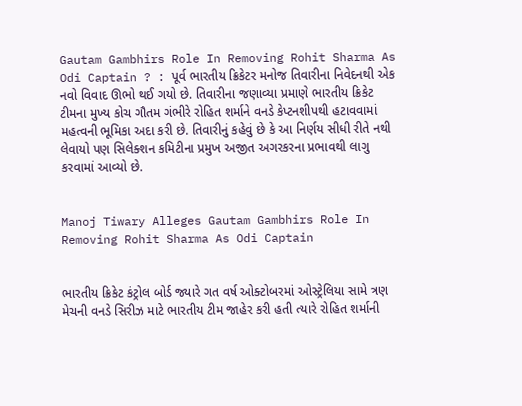Gautam Gambhirs Role In Removing Rohit Sharma As Odi Captain ? : પૂર્વ ભારતીય ક્રિકેટર મનોજ તિવારીના નિવેદનથી એક નવો વિવાદ ઊભો થઈ ગયો છે. તિવારીના જણાવ્યા પ્રમાણે ભારતીય ક્રિકેટ ટીમના મુખ્ય કોચ ગૌતમ ગંભીરે રોહિત શર્માને વનડે કેપ્ટનશીપથી હટાવવામાં મહત્વની ભૂમિકા અદા કરી છે. તિવારીનું કહેવું છે કે આ નિર્ણય સીધી રીતે નથી લેવાયો પણ સિલેક્શન કમિટીના પ્રમુખ અજીત અગરકરના પ્રભાવથી લાગુ કરવામાં આવ્યો છે.


Manoj Tiwary Alleges Gautam Gambhirs Role In Removing Rohit Sharma As Odi Captain


ભારતીય ક્રિકેટ કંટ્રોલ બોર્ડ જ્યારે ગત વર્ષ ઓક્ટોબરમાં ઓસ્ટ્રેલિયા સામે ત્રણ મેચની વનડે સિરીઝ માટે ભારતીય ટીમ જાહેર કરી હતી ત્યારે રોહિત શર્માની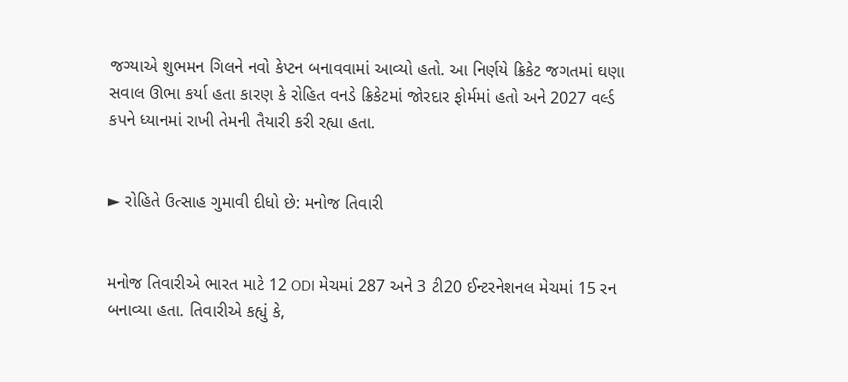જગ્યાએ શુભમન ગિલને નવો કેપ્ટન બનાવવામાં આવ્યો હતો. આ નિર્ણયે ક્રિકેટ જગતમાં ઘણા સવાલ ઊભા કર્યા હતા કારણ કે રોહિત વનડે ક્રિકેટમાં જોરદાર ફોર્મમાં હતો અને 2027 વર્લ્ડ કપને ધ્યાનમાં રાખી તેમની તૈયારી કરી રહ્યા હતા.


► રોહિતે ઉત્સાહ ગુમાવી દીધો છે: મનોજ તિવારી


મનોજ તિવારીએ ભારત માટે 12 ODI મેચમાં 287 અને 3 ટી20 ઈન્ટરનેશનલ મેચમાં 15 રન બનાવ્યા હતા. તિવારીએ કહ્યું કે,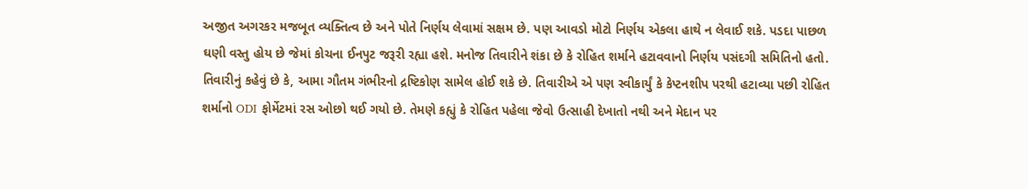અજીત અગરકર મજબૂત વ્યક્તિત્વ છે અને પોતે નિર્ણય લેવામાં સક્ષમ છે. પણ આવડો મોટો નિર્ણય એકલા હાથે ન લેવાઈ શકે. પડદા પાછળ ઘણી વસ્તુ હોય છે જેમાં કોચના ઈનપુટ જરૂરી રહ્યા હશે. મનોજ તિવારીને શંકા છે કે રોહિત શર્માને હટાવવાનો નિર્ણય પસંદગી સમિતિનો હતો. તિવારીનું કહેવું છે કે, આમા ગૌતમ ગંભીરનો દ્રષ્ટિકોણ સામેલ હોઈ શકે છે. તિવારીએ એ પણ સ્વીકાર્યું કે કેપ્ટનશીપ પરથી હટાવ્યા પછી રોહિત શર્માનો ODI ફોર્મેટમાં રસ ઓછો થઈ ગયો છે. તેમણે કહ્યું કે રોહિત પહેલા જેવો ઉત્સાહી દેખાતો નથી અને મેદાન પર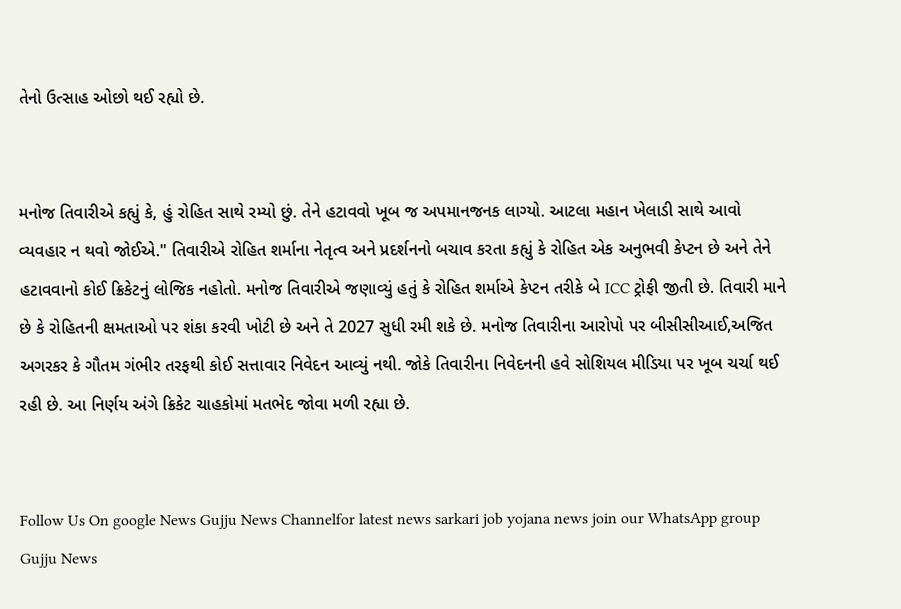તેનો ઉત્સાહ ઓછો થઈ રહ્યો છે.


મનોજ તિવારીએ કહ્યું કે, હું રોહિત સાથે રમ્યો છું. તેને હટાવવો ખૂબ જ અપમાનજનક લાગ્યો. આટલા મહાન ખેલાડી સાથે આવો વ્યવહાર ન થવો જોઈએ." તિવારીએ રોહિત શર્માના નેતૃત્વ અને પ્રદર્શનનો બચાવ કરતા કહ્યું કે રોહિત એક અનુભવી કેપ્ટન છે અને તેને હટાવવાનો કોઈ ક્રિકેટનું લોજિક નહોતો. મનોજ તિવારીએ જણાવ્યું હતું કે રોહિત શર્માએ કેપ્ટન તરીકે બે ICC ટ્રોફી જીતી છે. તિવારી માને છે કે રોહિતની ક્ષમતાઓ પર શંકા કરવી ખોટી છે અને તે 2027 સુધી રમી શકે છે. મનોજ તિવારીના આરોપો પર બીસીસીઆઈ,અજિત અગરકર કે ગૌતમ ગંભીર તરફથી કોઈ સત્તાવાર નિવેદન આવ્યું નથી. જોકે તિવારીના નિવેદનની હવે સોશિયલ મીડિયા પર ખૂબ ચર્ચા થઈ રહી છે. આ નિર્ણય અંગે ક્રિકેટ ચાહકોમાં મતભેદ જોવા મળી રહ્યા છે.


Follow Us On google News Gujju News Channelfor latest news sarkari job yojana news join our WhatsApp group Gujju News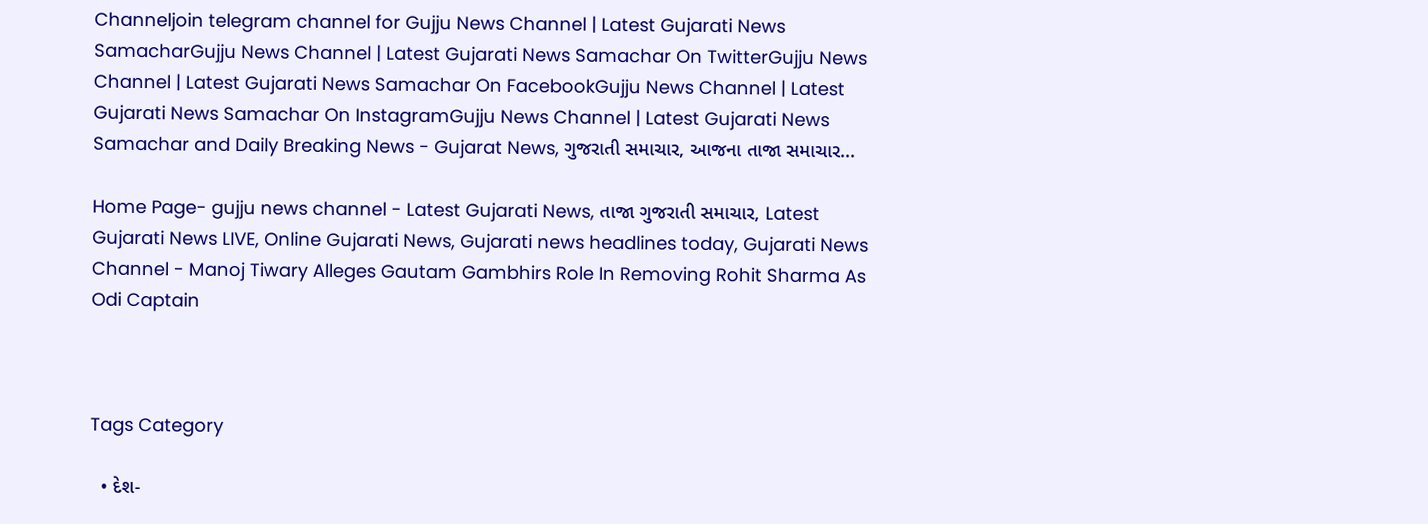Channeljoin telegram channel for Gujju News Channel | Latest Gujarati News SamacharGujju News Channel | Latest Gujarati News Samachar On TwitterGujju News Channel | Latest Gujarati News Samachar On FacebookGujju News Channel | Latest Gujarati News Samachar On InstagramGujju News Channel | Latest Gujarati News Samachar and Daily Breaking News - Gujarat News, ગુજરાતી સમાચાર, આજના તાજા સમાચાર...

Home Page- gujju news channel - Latest Gujarati News, તાજા ગુજરાતી સમાચાર, Latest Gujarati News LIVE, Online Gujarati News, Gujarati news headlines today, Gujarati News Channel - Manoj Tiwary Alleges Gautam Gambhirs Role In Removing Rohit Sharma As Odi Captain



Tags Category

  • દેશ-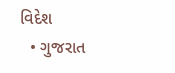વિદેશ
  • ગુજરાત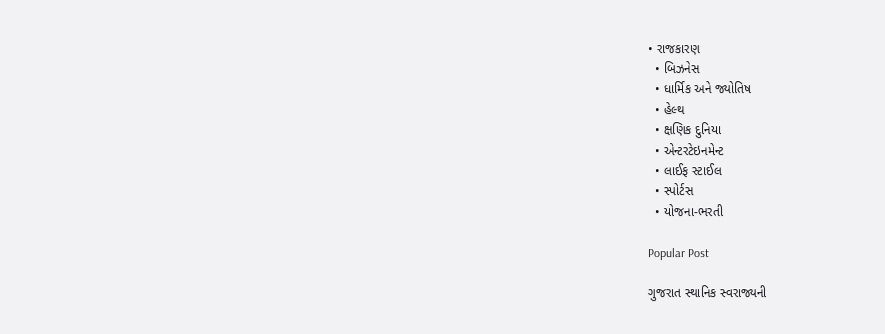• રાજકારણ
  • બિઝનેસ
  • ધાર્મિક અને જ્યોતિષ
  • હેલ્થ
  • ક્ષણિક દુનિયા
  • એન્ટરટેઇનમેન્ટ
  • લાઈફ સ્ટાઈલ
  • સ્પોર્ટસ
  • યોજના-ભરતી

Popular Post

ગુજરાત સ્થાનિક સ્વરાજ્યની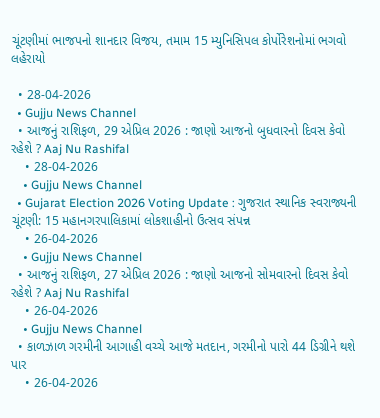ચૂંટણીમાં ભાજપનો શાનદાર વિજય, તમામ 15 મ્યુનિસિપલ કોર્પોરેશનોમાં ભગવો લહેરાયો

  • 28-04-2026
  • Gujju News Channel
  • આજનું રાશિફળ, 29 એપ્રિલ 2026 : જાણો આજનો બુધવારનો દિવસ કેવો રહેશે ? Aaj Nu Rashifal
    • 28-04-2026
    • Gujju News Channel
  • Gujarat Election 2026 Voting Update : ગુજરાત સ્થાનિક સ્વરાજ્યની ચૂંટણી: 15 મહાનગરપાલિકામાં લોકશાહીનો ઉત્સવ સંપન્ન
    • 26-04-2026
    • Gujju News Channel
  • આજનું રાશિફળ, 27 એપ્રિલ 2026 : જાણો આજનો સોમવારનો દિવસ કેવો રહેશે ? Aaj Nu Rashifal
    • 26-04-2026
    • Gujju News Channel
  • કાળઝાળ ગરમીની આગાહી વચ્ચે આજે મતદાન, ગરમીનો પારો 44 ડિગ્રીને થશે પાર
    • 26-04-2026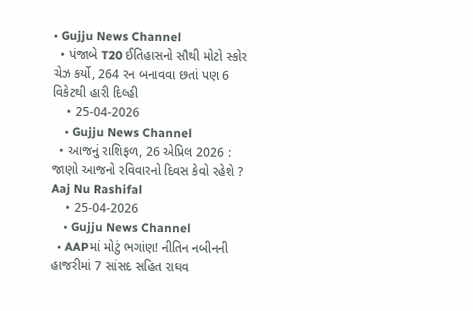• Gujju News Channel
  • પંજાબે T20 ઈતિહાસનો સૌથી મોટો સ્કોર ચેઝ કર્યો, 264 રન બનાવવા છતાં પણ 6 વિકેટથી હારી દિલ્હી
    • 25-04-2026
    • Gujju News Channel
  • આજનું રાશિફળ, 26 એપ્રિલ 2026 : જાણો આજનો રવિવારનો દિવસ કેવો રહેશે ? Aaj Nu Rashifal
    • 25-04-2026
    • Gujju News Channel
  • AAPમાં મોટું ભગાંણ! નીતિન નબીનની હાજરીમાં 7 સાંસદ સહિત રાઘવ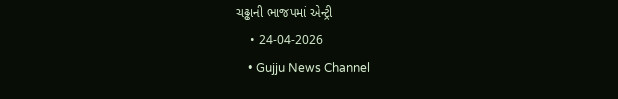ચઢ્ઢાની ભાજપમાં એન્ટ્રી
    • 24-04-2026
    • Gujju News Channel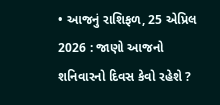• આજનું રાશિફળ, 25 એપ્રિલ 2026 : જાણો આજનો શનિવારનો દિવસ કેવો રહેશે ?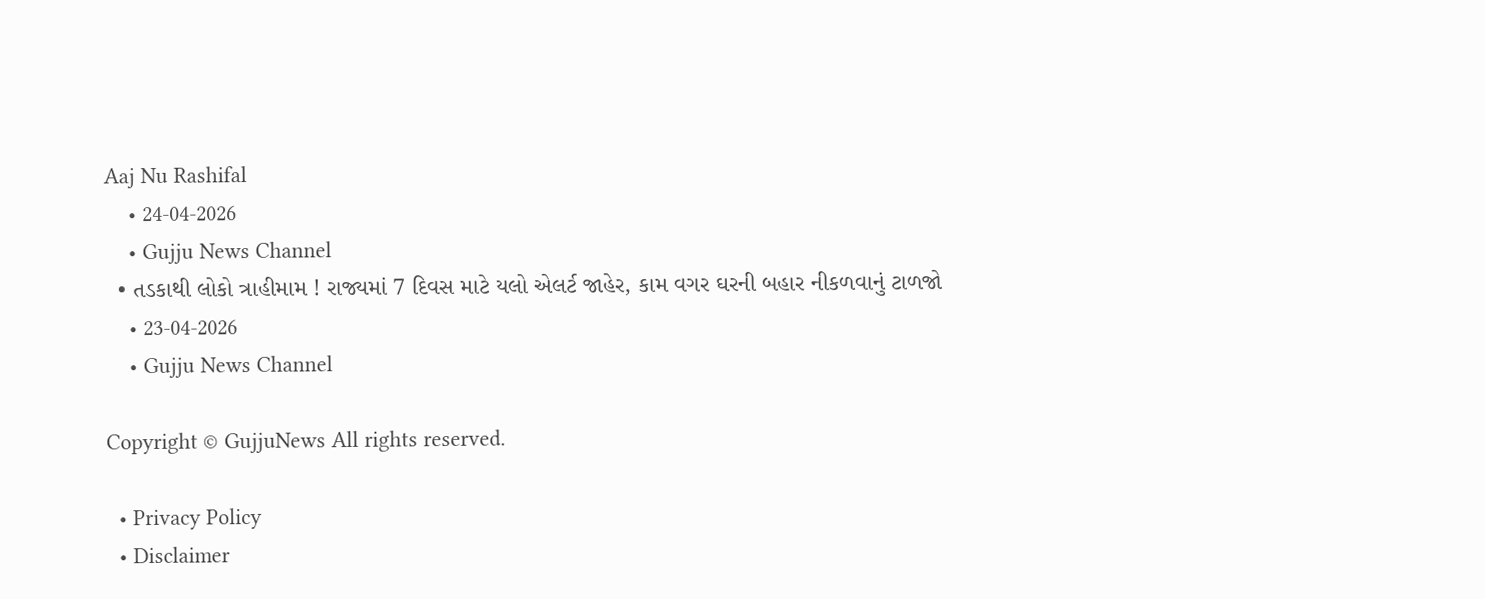Aaj Nu Rashifal
    • 24-04-2026
    • Gujju News Channel
  • તડકાથી લોકો ત્રાહીમામ ! રાજ્યમાં 7 દિવસ માટે યલો એલર્ટ જાહેર, કામ વગર ઘરની બહાર નીકળવાનું ટાળજો
    • 23-04-2026
    • Gujju News Channel

Copyright © GujjuNews All rights reserved.

  • Privacy Policy
  • Disclaimer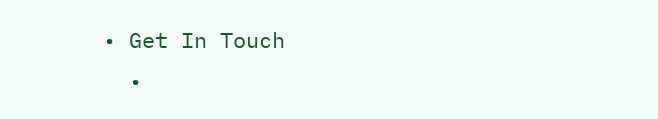• Get In Touch
  •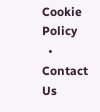Cookie Policy
  • Contact Us